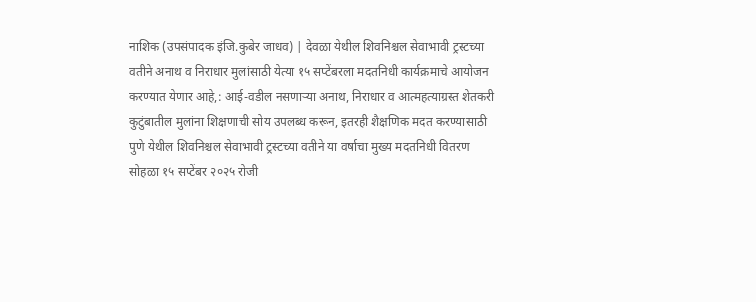नाशिक (उपसंपादक इंजि.कुबेर जाधव) | देवळा येथील शिवनिश्चल सेवाभावी ट्रस्टच्या वतीने अनाथ व निराधार मुलांसाठी येत्या १५ सप्टेंबरला मदतनिधी कार्यक्रमाचे आयोजन करण्यात येणार आहे,: आई-वडील नसणाऱ्या अनाथ, निराधार व आत्महत्याग्रस्त शेतकरी कुटुंबातील मुलांना शिक्षणाची सोय उपलब्ध करून, इतरही शैक्षणिक मदत करण्यासाठी पुणे येथील शिवनिश्चल सेवाभावी ट्रस्टच्या वतीने या वर्षाचा मुख्य मदतनिधी वितरण सोहळा १५ सप्टेंबर २०२५ रोजी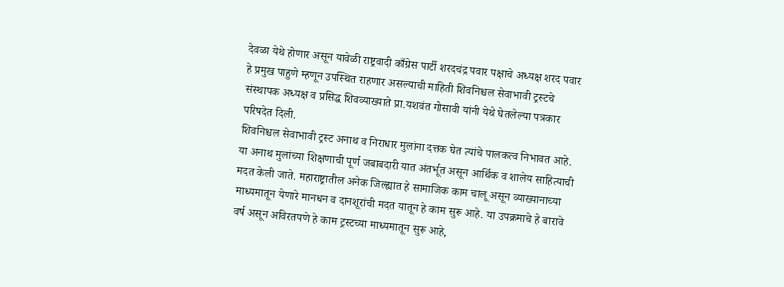देवळा येथे होणार असून यावेळी राष्ट्रवादी काँग्रेस पार्टी शरदचंद्र पवार पक्षाचे अध्यक्ष शरद पवार हे प्रमुख पाहुणे म्हणून उपस्थित राहणार असल्याची माहिती शिवनिश्चल सेवाभावी ट्रस्टचे संस्थापक अध्यक्ष व प्रसिद्ध शिवव्याख्याते प्रा.यशवंत गोसावी यांनी येथे घेतलेल्या पत्रकार परिषदेत दिली.
शिवनिश्चल सेवाभावी ट्रस्ट अनाथ व निराधार मुलांना दत्तक घेत त्यांचे पालकत्व निभावत आहे. या अनाथ मुलांच्या शिक्षणाची पूर्ण जबाबदारी यात अंतर्भूत असून आर्थिक व शालेय साहित्याची मदत केली जाते. महाराष्ट्रातील अनेक जिल्ह्यात हे सामाजिक काम चालू असून व्याख्यानाच्या माध्यमातून येणारे मानधन व दानशूरांची मदत यातून हे काम सुरू आहे. या उपक्रमाचे हे बारावे वर्ष असून अविरतपणे हे काम ट्रस्टच्या माध्यमातून सुरू आहे,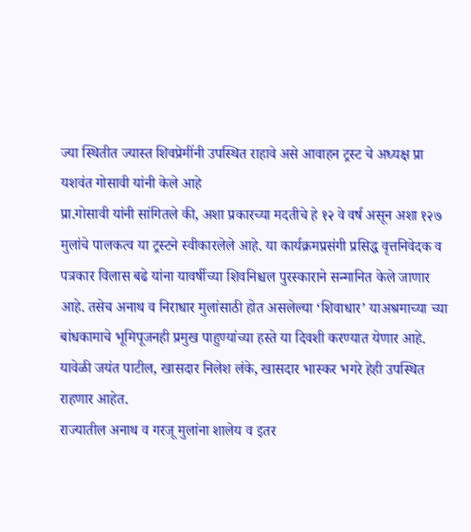ज्या स्थितीत ज्यास्त शिवप्रेमींनी उपस्थित राहावे असे आवाहन ट्रस्ट चे अध्यक्ष प्रा यशवंत गोसावी यांनी केले आहे
प्रा.गोसावी यांनी सांगितले की, अशा प्रकारच्या मदतीचे हे १२ वे वर्ष असून अशा १२७ मुलांचे पालकत्व या ट्रस्टने स्वीकारलेले आहे. या कार्यक्रमप्रसंगी प्रसिद्ध वृत्तनिवेदक व पत्रकार विलास बढे यांना यावर्षीच्या शिवनिश्चल पुरस्काराने सन्मानित केले जाणार आहे. तसेच अनाथ व निराधार मुलांसाठी होत असलेल्या ‘शिवाधार’ याअश्रमाच्या च्या बांधकामाचे भूमिपूजनही प्रमुख पाहुण्यांच्या हस्ते या दिवशी करण्यात येणार आहे. यावेळी जयंत पाटील, खासदार निलेश लंके, खासदार भास्कर भगरे हेही उपस्थित राहणार आहेत.
राज्यातील अनाथ व गरजू मुलांना शालेय व इतर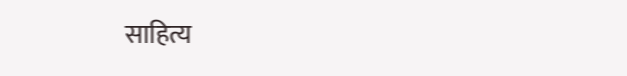साहित्य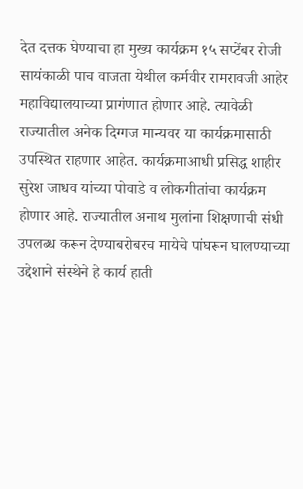देत दत्तक घेण्याचा हा मुख्य कार्यक्रम १५ सप्टेंबर रोजी सायंकाळी पाच वाजता येथील कर्मवीर रामरावजी आहेर महाविद्यालयाच्या प्रागंणात होणार आहे. त्यावेळी राज्यातील अनेक दिग्गज मान्यवर या कार्यक्रमासाठी उपस्थित राहणार आहेत. कार्यक्रमाआधी प्रसिद्ध शाहीर सुरेश जाधव यांच्या पोवाडे व लोकगीतांचा कार्यक्रम होणार आहे. राज्यातील अनाथ मुलांना शिक्षणाची संधी उपलब्ध करून देण्याबरोबरच मायेचे पांघरून घालण्याच्या उद्देशाने संस्थेने हे कार्य हाती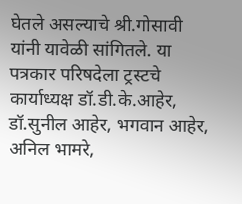घेतले असल्याचे श्री.गोसावी यांनी यावेळी सांगितले. या पत्रकार परिषदेला ट्रस्टचे कार्याध्यक्ष डॉ.डी.के.आहेर, डॉ.सुनील आहेर, भगवान आहेर, अनिल भामरे,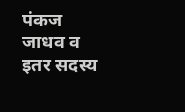पंकज जाधव व इतर सदस्य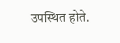उपस्थित होते.